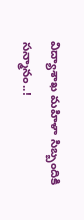విద్యాశాఖ మహిళా సిబ్బందికి సన్మానం..!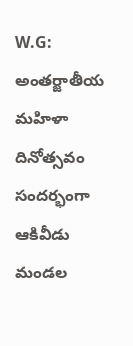W.G: అంతర్జాతీయ మహిళా దినోత్సవం సందర్భంగా ఆకివీడు మండల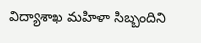విద్యాశాఖ మహిళా సిబ్బందిని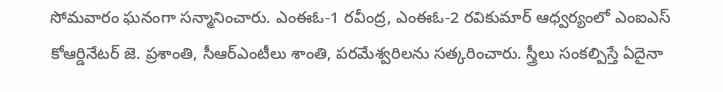సోమవారం ఘనంగా సన్మానించారు. ఎంఈఓ-1 రవీంద్ర, ఎంఈఓ-2 రవికుమార్ ఆధ్వర్యంలో ఎంఐఎస్ కోఆర్డినేటర్ జె. ప్రశాంతి, సీఆర్ఎంటీలు శాంతి, పరమేశ్వరిలను సత్కరించారు. స్త్రీలు సంకల్పిస్తే ఏదైనా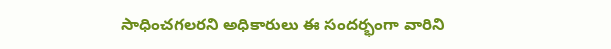సాధించగలరని అధికారులు ఈ సందర్భంగా వారిని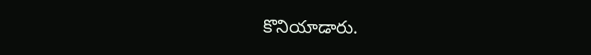కొనియాడారు.